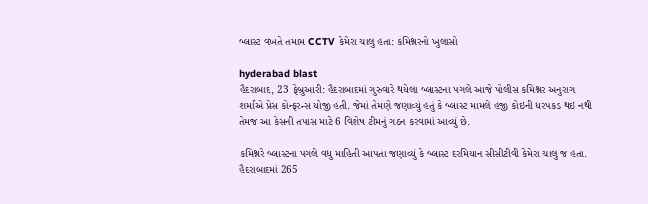બ્લાસ્ટ વખતે તમામ CCTV કેમેરા ચાલુ હતા: કમિશ્નરનો ખુલાસો

hyderabad blast
હૈદરાબાદ, 23 ફેબ્રુઆરી: હૈદરાબાદમાં ગુરુવારે થયેલા બ્લાસ્ટના પગલે આજે પોલીસ કમિશ્નર અનુરાગ શર્માએ પ્રેસ કોન્ફરન્સ યોજી હતી. જેમાં તેમણે જણાવ્યું હતું કે બ્લાસ્ટ મામલે હજી કોઇની ધરપકડ થઇ નથી તેમજ આ કેસની તપાસ માટે 6 વિશેષ ટીમનું ગઠન કરવામાં આવ્યું છે.

કમિશ્નરે બ્લાસ્ટના પગલે વધુ માહિતી આપતા જણાવ્યું કે બ્લાસ્ટ દરમિયાન સીસીટીવી કેમેરા ચાલુ જ હતા. હૈદરાબાદમાં 265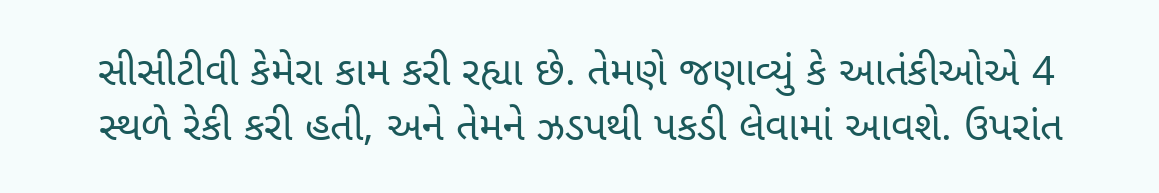સીસીટીવી કેમેરા કામ કરી રહ્યા છે. તેમણે જણાવ્યું કે આતંકીઓએ 4 સ્થળે રેકી કરી હતી, અને તેમને ઝડપથી પકડી લેવામાં આવશે. ઉપરાંત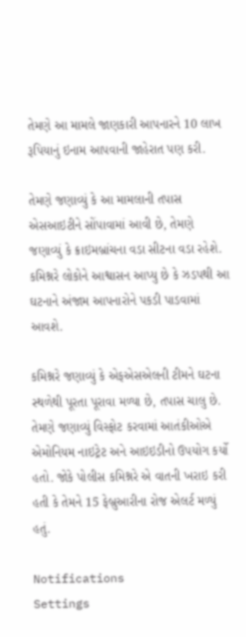તેમણે આ મામલે જાણકારી આપનારને 10 લાખ રૂપિયાનું ઇનામ આપવાની જાહેરાત પણ કરી.

તેમણે જણાવ્યું કે આ મામલાની તપાસ એસઆઇટીને સોંપાવામાં આવી છે, તેમણે જણાવ્યું કે ક્રાઇમબ્રાંચના વડા સીટના વડા રહેશે. કમિશ્નરે લોકોને આશ્વાસન આપ્યુ છે કે ઝડપથી આ ઘટનાને અંજામ આપનારોને પકડી પાડવામાં આવશે.

કમિશ્નરે જણાવ્યું કે એફએસએલની ટીમને ઘટના સ્થળેથી પૂરતા પૂરાવા મળ્યા છે, તપાસ ચાલુ છે. તેમણે જણાવ્યું વિસ્ફોટ કરવામાં આતંકીઓએ એમોનિયમ નાઇટ્રેટ અને આઇઇડીનો ઉપયોગ કર્યો હતો. જોકે પોલીસ કમિશ્નરે એ વાતની ખરાઇ કરી હતી કે તેમને 15 ફેબ્રુઆરીના રોજ એલર્ટ મળ્યું હતું.

Notifications
Settings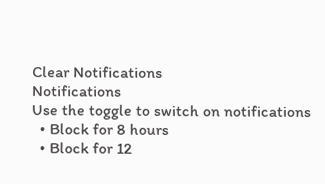Clear Notifications
Notifications
Use the toggle to switch on notifications
  • Block for 8 hours
  • Block for 12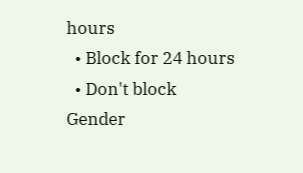hours
  • Block for 24 hours
  • Don't block
Gender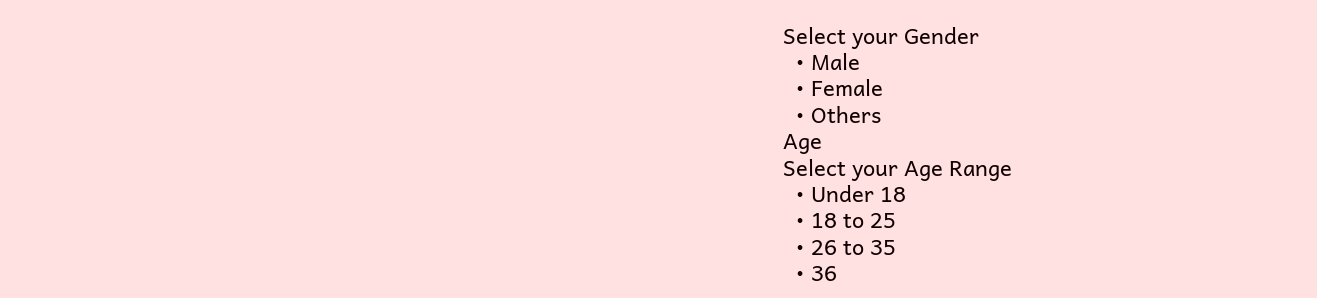Select your Gender
  • Male
  • Female
  • Others
Age
Select your Age Range
  • Under 18
  • 18 to 25
  • 26 to 35
  • 36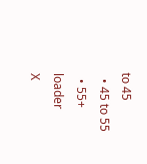to 45
  • 45 to 55
  • 55+
loader
X